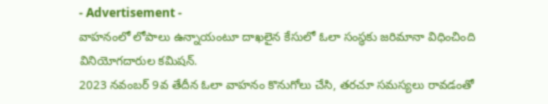- Advertisement -
వాహనంలో లోపాలు ఉన్నాయంటూ దాఖలైన కేసులో ఓలా సంస్థకు జరిమానా విధించింది వినియోగదారుల కమిషన్.
2023 నవంబర్ 9వ తేదీన ఓలా వాహనం కొనుగోలు చేసి, తరచూ సమస్యలు రావడంతో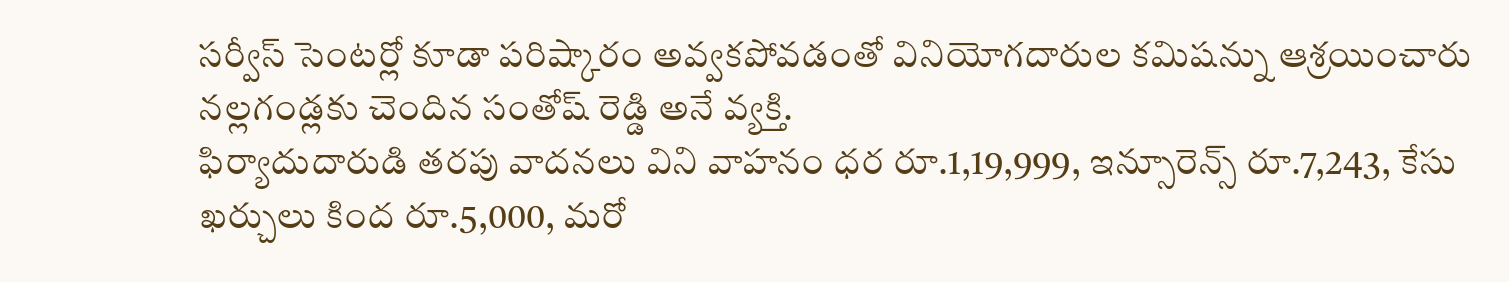సర్వీస్ సెంటర్లో కూడా పరిష్కారం అవ్వకపోవడంతో వినియోగదారుల కమిషన్ను ఆశ్రయించారు నల్లగండ్లకు చెందిన సంతోష్ రెడ్డి అనే వ్యక్తి.
ఫిర్యాదుదారుడి తరపు వాదనలు విని వాహనం ధర రూ.1,19,999, ఇన్సూరెన్స్ రూ.7,243, కేసు ఖర్చులు కింద రూ.5,000, మరో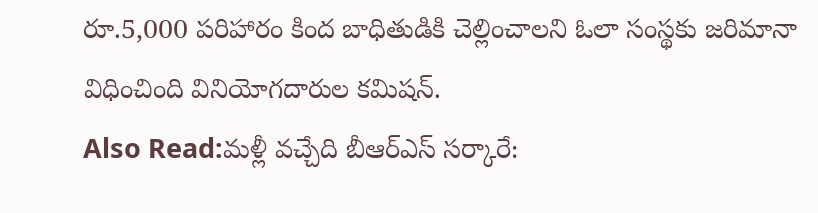రూ.5,000 పరిహారం కింద బాధితుడికి చెల్లించాలని ఓలా సంస్థకు జరిమానా విధించింది వినియోగదారుల కమిషన్.
Also Read:మళ్లీ వచ్చేది బీఆర్ఎస్ సర్కారే: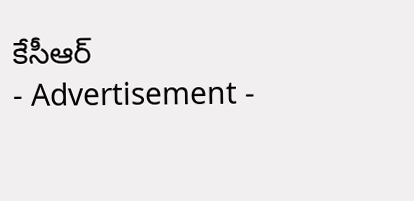కేసీఆర్
- Advertisement -